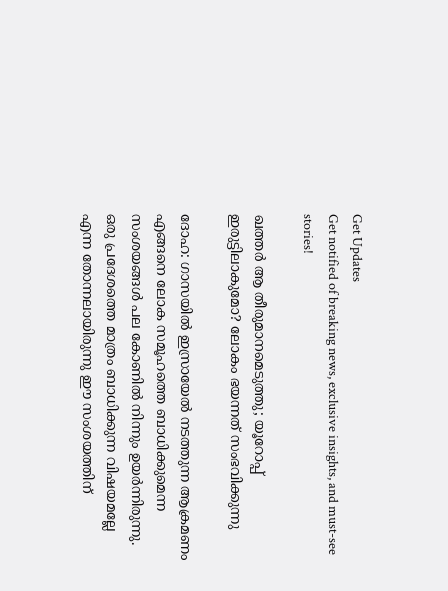Get Updates
Get notified of breaking news, exclusive insights, and must-see stories!

ഖത്തര്‍ ആ തീരുമാനമെടുത്തു; യൂറോപ്പ് ഇരുട്ടിലാകുമോ? ലോകം ഭയന്നത് സംഭവിക്കുന്നു

ദോഹ: ഗാസയില്‍ ഇസ്രായേല്‍ നടത്തുന്ന ആക്രമണം എങ്ങനെ ലോക സമൂഹത്തെ ബാധിക്കുമെന്ന സംശയങ്ങള്‍ പല കോണില്‍ നിന്നും ഉയര്‍ന്നിരുന്നു. ഒരു പ്രദേശത്തെ മാത്രം ബാധിക്കുന്ന വിഷയമല്ലേ എന്ന തോന്നലായിരുന്നു ഈ സംശയത്തിന്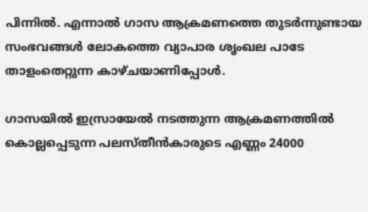പിന്നില്‍. എന്നാല്‍ ഗാസ ആക്രമണത്തെ തുടര്‍ന്നുണ്ടായ സംഭവങ്ങള്‍ ലോകത്തെ വ്യാപാര ശൃംഖല പാടേ താളംതെറ്റുന്ന കാഴ്ചയാണിപ്പോള്‍.

ഗാസയില്‍ ഇസ്രായേല്‍ നടത്തുന്ന ആക്രമണത്തില്‍ കൊല്ലപ്പെടുന്ന പലസ്തീന്‍കാരുടെ എണ്ണം 24000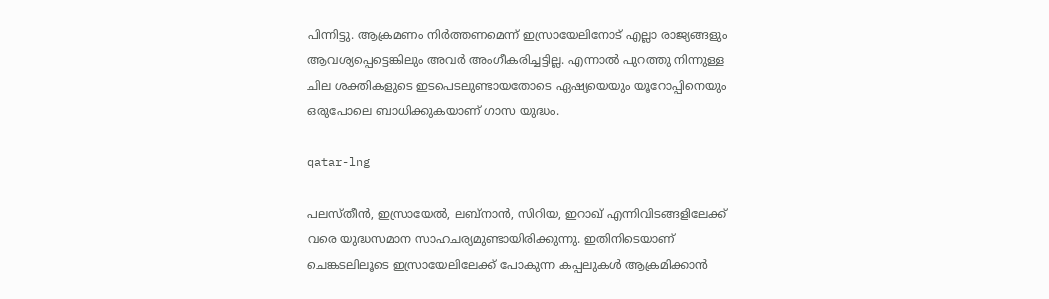പിന്നിട്ടു. ആക്രമണം നിര്‍ത്തണമെന്ന് ഇസ്രായേലിനോട് എല്ലാ രാജ്യങ്ങളും ആവശ്യപ്പെട്ടെങ്കിലും അവര്‍ അംഗീകരിച്ചട്ടില്ല. എന്നാല്‍ പുറത്തു നിന്നുള്ള ചില ശക്തികളുടെ ഇടപെടലുണ്ടായതോടെ ഏഷ്യയെയും യൂറോപ്പിനെയും ഒരുപോലെ ബാധിക്കുകയാണ് ഗാസ യുദ്ധം.

qatar-lng

പലസ്തീന്‍, ഇസ്രായേല്‍, ലബ്‌നാന്‍, സിറിയ, ഇറാഖ് എന്നിവിടങ്ങളിലേക്ക് വരെ യുദ്ധസമാന സാഹചര്യമുണ്ടായിരിക്കുന്നു. ഇതിനിടെയാണ് ചെങ്കടലിലൂടെ ഇസ്രായേലിലേക്ക് പോകുന്ന കപ്പലുകള്‍ ആക്രമിക്കാന്‍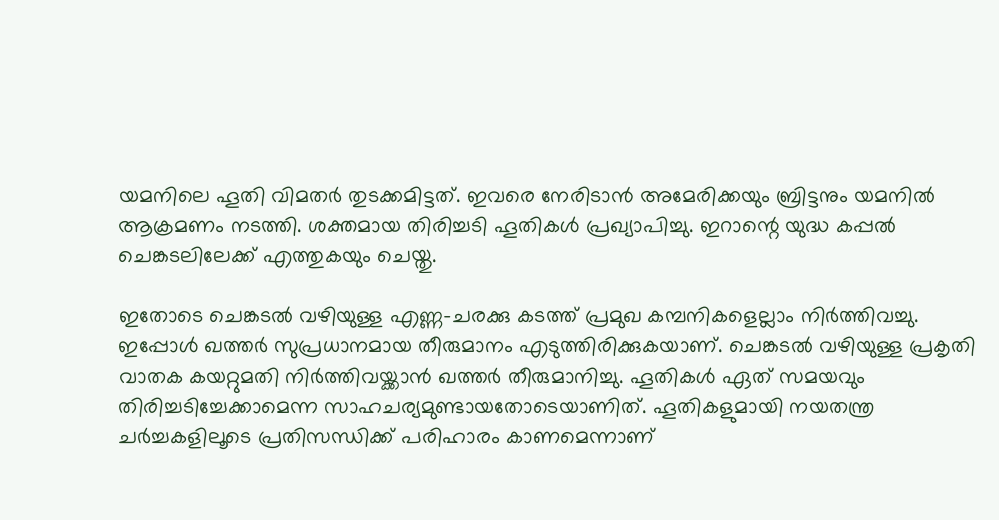യമനിലെ ഹൂതി വിമതര്‍ തുടക്കമിട്ടത്. ഇവരെ നേരിടാന്‍ അമേരിക്കയും ബ്രിട്ടനും യമനില്‍ ആക്രമണം നടത്തി. ശക്തമായ തിരിച്ചടി ഹൂതികള്‍ പ്രഖ്യാപിച്ചു. ഇറാന്റെ യുദ്ധ കപ്പല്‍ ചെങ്കടലിലേക്ക് എത്തുകയും ചെയ്തു.

ഇതോടെ ചെങ്കടല്‍ വഴിയുള്ള എണ്ണ-ചരക്കു കടത്ത് പ്രമുഖ കമ്പനികളെല്ലാം നിര്‍ത്തിവച്ചു. ഇപ്പോള്‍ ഖത്തര്‍ സുപ്രധാനമായ തീരുമാനം എടുത്തിരിക്കുകയാണ്. ചെങ്കടല്‍ വഴിയുള്ള പ്രകൃതി വാതക കയറ്റുമതി നിര്‍ത്തിവയ്ക്കാന്‍ ഖത്തര്‍ തീരുമാനിച്ചു. ഹൂതികള്‍ ഏത് സമയവും തിരിച്ചടിച്ചേക്കാമെന്ന സാഹചര്യമുണ്ടായതോടെയാണിത്. ഹൂതികളുമായി നയതന്ത്ര ചര്‍ച്ചകളിലൂടെ പ്രതിസന്ധിക്ക് പരിഹാരം കാണമെന്നാണ്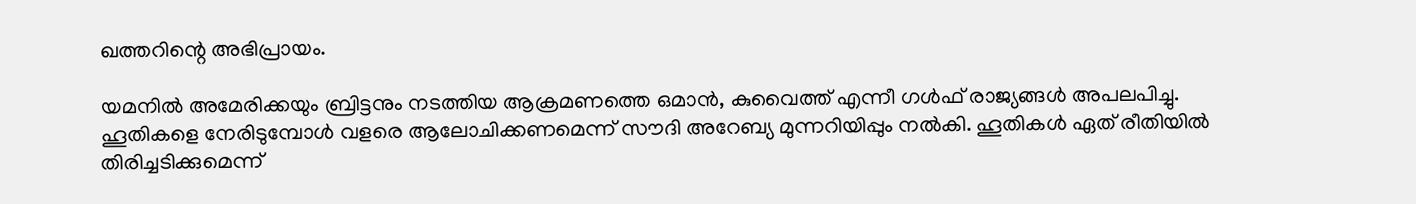ഖത്തറിന്റെ അഭിപ്രായം.

യമനില്‍ അമേരിക്കയും ബ്രിട്ടനും നടത്തിയ ആക്രമണത്തെ ഒമാന്‍, കുവൈത്ത് എന്നീ ഗള്‍ഫ് രാജ്യങ്ങള്‍ അപലപിച്ചു. ഹൂതികളെ നേരിടുമ്പോള്‍ വളരെ ആലോചിക്കണമെന്ന് സൗദി അറേബ്യ മുന്നറിയിപ്പും നല്‍കി. ഹൂതികള്‍ ഏത് രീതിയില്‍ തിരിച്ചടിക്കുമെന്ന്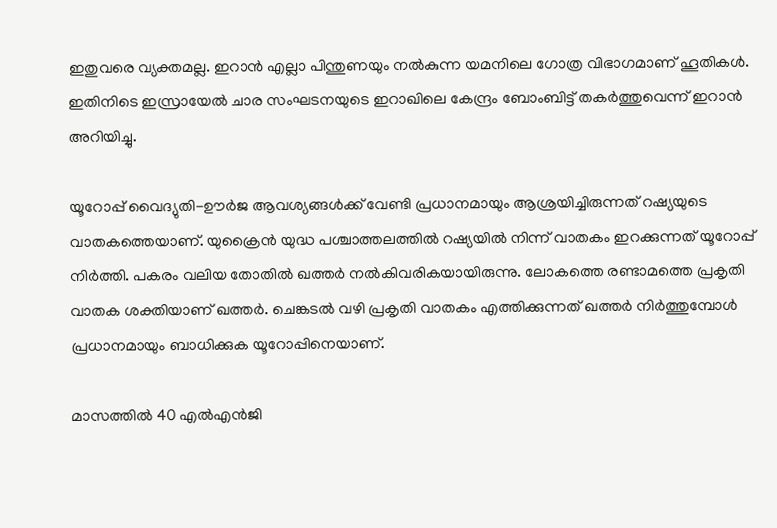ഇതുവരെ വ്യക്തമല്ല. ഇറാന്‍ എല്ലാ പിന്തുണയും നല്‍കുന്ന യമനിലെ ഗോത്ര വിഭാഗമാണ് ഹൂതികള്‍. ഇതിനിടെ ഇസ്രായേല്‍ ചാര സംഘടനയുടെ ഇറാഖിലെ കേന്ദ്രം ബോംബിട്ട് തകര്‍ത്തുവെന്ന് ഇറാന്‍ അറിയിച്ചു.

യൂറോപ്പ് വൈദ്യുതി-ഊര്‍ജ ആവശ്യങ്ങള്‍ക്ക് വേണ്ടി പ്രധാനമായും ആശ്രയിച്ചിരുന്നത് റഷ്യയുടെ വാതകത്തെയാണ്. യുക്രൈന്‍ യുദ്ധ പശ്ചാത്തലത്തില്‍ റഷ്യയില്‍ നിന്ന് വാതകം ഇറക്കുന്നത് യൂറോപ്പ് നിര്‍ത്തി. പകരം വലിയ തോതില്‍ ഖത്തര്‍ നല്‍കിവരികയായിരുന്നു. ലോകത്തെ രണ്ടാമത്തെ പ്രകൃതി വാതക ശക്തിയാണ് ഖത്തര്‍. ചെങ്കടല്‍ വഴി പ്രകൃതി വാതകം എത്തിക്കുന്നത് ഖത്തര്‍ നിര്‍ത്തുമ്പോള്‍ പ്രധാനമായും ബാധിക്കുക യൂറോപ്പിനെയാണ്.

മാസത്തില്‍ 40 എല്‍എന്‍ജി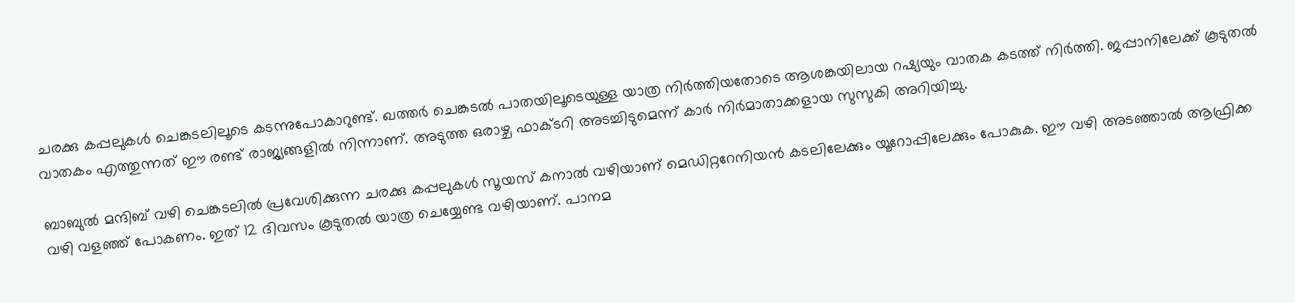ചരക്കു കപ്പലുകള്‍ ചെങ്കടലിലൂടെ കടന്നുപോകാറുണ്ട്. ഖത്തര്‍ ചെങ്കടല്‍ പാതയിലൂടെയുള്ള യാത്ര നിര്‍ത്തിയതോടെ ആശങ്കയിലായ റഷ്യയും വാതക കടത്ത് നിര്‍ത്തി. ജപ്പാനിലേക്ക് കൂടുതല്‍ വാതകം എത്തുന്നത് ഈ രണ്ട് രാജ്യങ്ങളില്‍ നിന്നാണ്. അടുത്ത ഒരാഴ്ച ഫാക്ടറി അടച്ചിടുമെന്ന് കാര്‍ നിര്‍മാതാക്കളായ സുസുകി അറിയിച്ചു.

ബാബുല്‍ മന്ദിബ് വഴി ചെങ്കടലില്‍ പ്രവേശിക്കുന്ന ചരക്കു കപ്പലുകള്‍ സൂയസ് കനാല്‍ വഴിയാണ് മെഡിറ്ററേനിയന്‍ കടലിലേക്കും യൂറോപ്പിലേക്കും പോകുക. ഈ വഴി അടഞ്ഞാല്‍ ആഫ്രിക്ക വഴി വളഞ്ഞ് പോകണം. ഇത് 12 ദിവസം കൂടുതല്‍ യാത്ര ചെയ്യേണ്ട വഴിയാണ്. പാനമ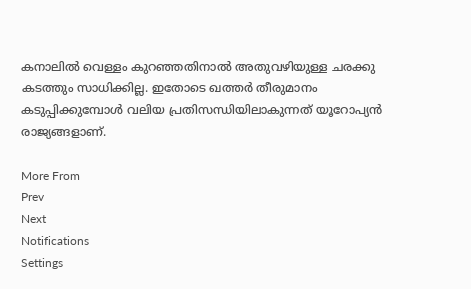കനാലില്‍ വെള്ളം കുറഞ്ഞതിനാല്‍ അതുവഴിയുള്ള ചരക്കു കടത്തും സാധിക്കില്ല. ഇതോടെ ഖത്തര്‍ തീരുമാനം കടുപ്പിക്കുമ്പോള്‍ വലിയ പ്രതിസന്ധിയിലാകുന്നത് യൂറോപ്യന്‍ രാജ്യങ്ങളാണ്.

More From
Prev
Next
Notifications
Settings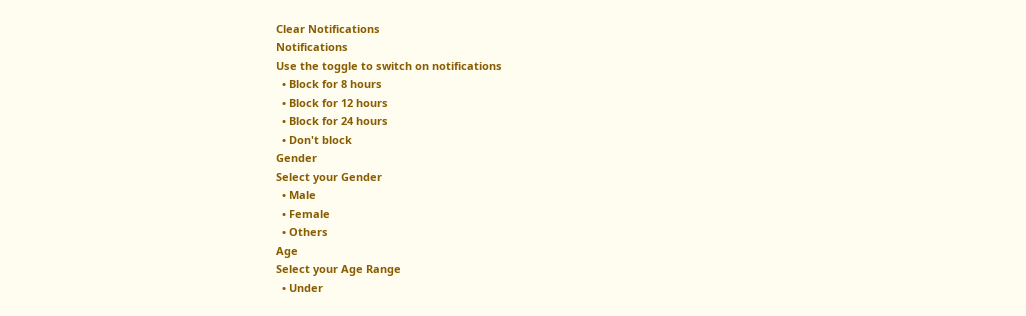Clear Notifications
Notifications
Use the toggle to switch on notifications
  • Block for 8 hours
  • Block for 12 hours
  • Block for 24 hours
  • Don't block
Gender
Select your Gender
  • Male
  • Female
  • Others
Age
Select your Age Range
  • Under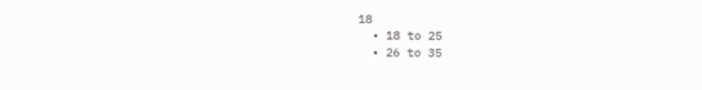18
  • 18 to 25
  • 26 to 35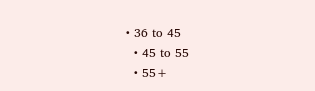• 36 to 45
  • 45 to 55
  • 55+